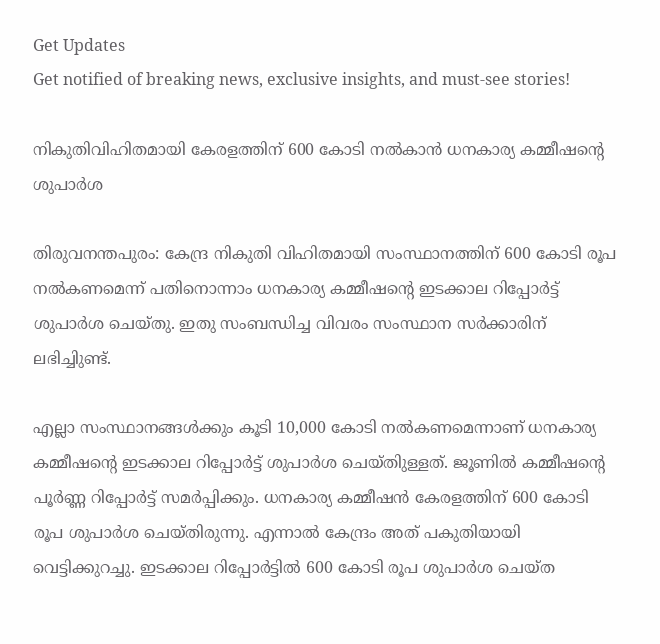Get Updates
Get notified of breaking news, exclusive insights, and must-see stories!

നികുതിവിഹിതമായി കേരളത്തിന് 600 കോടി നല്‍കാന്‍ ധനകാര്യ കമ്മീഷന്റെ ശുപാര്‍ശ

തിരുവനന്തപുരം: കേന്ദ്ര നികുതി വിഹിതമായി സംസ്ഥാനത്തിന് 600 കോടി രൂപ നല്‍കണമെന്ന് പതിനൊന്നാം ധനകാര്യ കമ്മീഷന്റെ ഇടക്കാല റിപ്പോര്‍ട്ട് ശുപാര്‍ശ ചെയ്തു. ഇതു സംബന്ധിച്ച വിവരം സംസ്ഥാന സര്‍ക്കാരിന് ലഭിച്ചിുണ്ട്.

എല്ലാ സംസ്ഥാനങ്ങള്‍ക്കും കൂടി 10,000 കോടി നല്‍കണമെന്നാണ് ധനകാര്യ കമ്മീഷന്റെ ഇടക്കാല റിപ്പോര്‍ട്ട് ശുപാര്‍ശ ചെയ്തിുള്ളത്. ജൂണില്‍ കമ്മീഷന്റെ പൂര്‍ണ്ണ റിപ്പോര്‍ട്ട് സമര്‍പ്പിക്കും. ധനകാര്യ കമ്മീഷന്‍ കേരളത്തിന് 600 കോടി രൂപ ശുപാര്‍ശ ചെയ്തിരുന്നു. എന്നാല്‍ കേന്ദ്രം അത് പകുതിയായി വെട്ടിക്കുറച്ചു. ഇടക്കാല റിപ്പോര്‍ട്ടില്‍ 600 കോടി രൂപ ശുപാര്‍ശ ചെയ്ത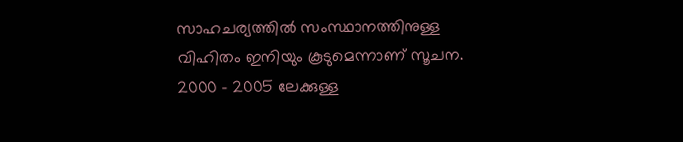സാഹചര്യത്തില്‍ സംസ്ഥാനത്തിനുള്ള വിഹിതം ഇനിയും കൂടുമെന്നാണ് സൂചന. 2000 - 2005 ലേക്കുള്ള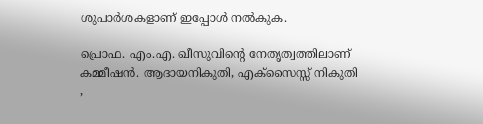ശുപാര്‍ശകളാണ് ഇപ്പോള്‍ നല്‍കുക.

പ്രൊഫ. എം.എ. ഖീസുവിന്റെ നേതൃത്വത്തിലാണ് കമ്മീഷന്‍. ആദായനികുതി, എക്സൈസ്സ് നികുതി ,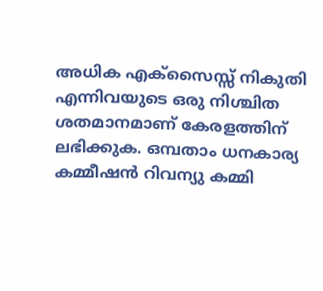അധിക എക്സൈസ്സ് നികുതി എന്നിവയുടെ ഒരു നിശ്ചിത ശതമാനമാണ് കേരളത്തിന് ലഭിക്കുക. ഒമ്പതാം ധനകാര്യ കമ്മീഷന്‍ റിവന്യു കമ്മി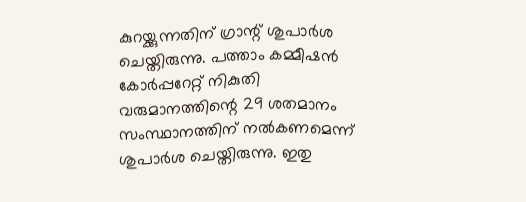കുറയ്ക്കുന്നതിന് ഗ്രാന്റ് ശുപാര്‍ശ ചെയ്തിരുന്നു. പത്താം കമ്മീഷന്‍ കോര്‍പ്പറേറ്റ് നികുതി വരുമാനത്തിന്റെ 29 ശതമാനം സംസ്ഥാനത്തിന് നല്‍കണമെന്ന് ശുപാര്‍ശ ചെയ്തിരുന്നു. ഇതു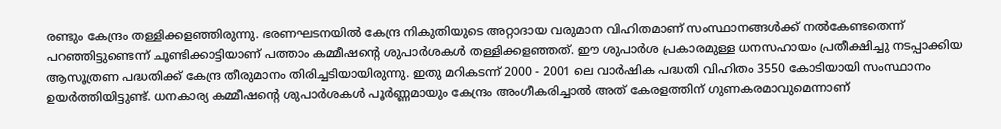രണ്ടും കേന്ദ്രം തള്ളിക്കളഞ്ഞിരുന്നു. ഭരണഘടനയില്‍ കേന്ദ്ര നികുതിയുടെ അറ്റാദായ വരുമാന വിഹിതമാണ് സംസ്ഥാനങ്ങള്‍ക്ക് നല്‍കേണ്ടതെന്ന് പറഞ്ഞിട്ടുണ്ടെന്ന് ചൂണ്ടിക്കാട്ടിയാണ് പത്താം കമ്മീഷന്റെ ശുപാര്‍ശകള്‍ തള്ളിക്കളഞ്ഞത്. ഈ ശുപാര്‍ശ പ്രകാരമുള്ള ധനസഹായം പ്രതീക്ഷിച്ചു നടപ്പാക്കിയ ആസൂത്രണ പദ്ധതിക്ക് കേന്ദ്ര തീരുമാനം തിരിച്ചടിയായിരുന്നു. ഇതു മറികടന്ന് 2000 - 2001 ലെ വാര്‍ഷിക പദ്ധതി വിഹിതം 3550 കോടിയായി സംസ്ഥാനം ഉയര്‍ത്തിയിട്ടുണ്ട്. ധനകാര്യ കമ്മീഷന്റെ ശുപാര്‍ശകള്‍ പൂര്‍ണ്ണമായും കേന്ദ്രം അംഗീകരിച്ചാല്‍ അത് കേരളത്തിന് ഗുണകരമാവുമെന്നാണ്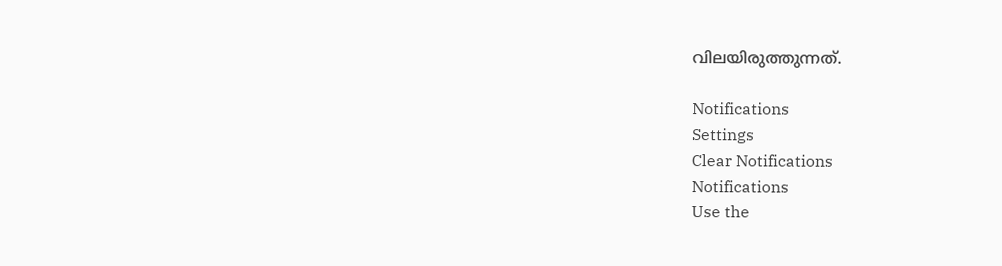വിലയിരുത്തുന്നത്.

Notifications
Settings
Clear Notifications
Notifications
Use the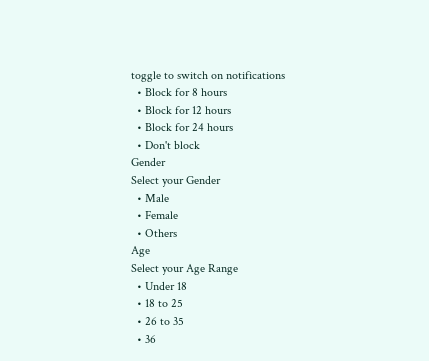toggle to switch on notifications
  • Block for 8 hours
  • Block for 12 hours
  • Block for 24 hours
  • Don't block
Gender
Select your Gender
  • Male
  • Female
  • Others
Age
Select your Age Range
  • Under 18
  • 18 to 25
  • 26 to 35
  • 36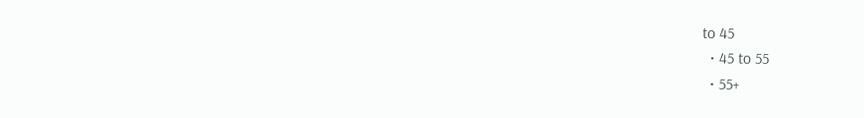to 45
  • 45 to 55
  • 55+